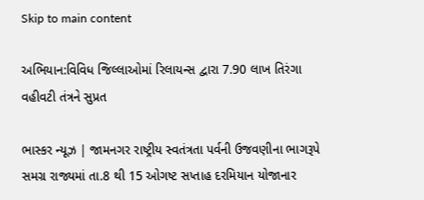Skip to main content

અભિયાન:વિવિધ જિલ્લાઓમાં રિલાયન્સ દ્વારા 7.90 લાખ તિરંગા વહીવટી તંત્રને સુપ્રત

ભાસ્કર ન્યૂઝ | જામનગર રાષ્ટ્રીય સ્વતંત્રતા પર્વની ઉજવણીના ભાગરૂપે સમગ્ર રાજ્યમાં તા.8 થી 15 ઓગષ્ટ સપ્તાહ દરમિયાન યોજાનાર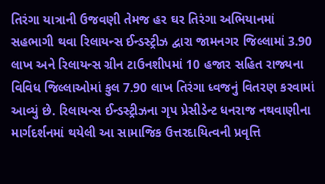તિરંગા યાત્રાની ઉજવણી તેમજ હર ઘર તિરંગા અભિયાનમાં સહભાગી થવા રિલાયન્સ ઈન્ડસ્ટ્રીઝ દ્વારા જામનગર જિલ્લામાં 3.90 લાખ અને રિલાયન્સ ગ્રીન ટાઉનશીપમાં 10 હજાર સહિત રાજ્યના વિવિધ જિલ્લાઓમાં કુલ 7.90 લાખ તિરંગા ધ્વજનું વિતરણ કરવામાં આવ્યું છે. રિલાયન્સ ઈન્ડસ્ટ્રીઝના ગૃપ પ્રેસીડેન્ટ ધનરાજ નથવાણીના માર્ગદર્શનમાં થયેલી આ સામાજિક ઉત્તરદાયિત્વની પ્રવૃત્તિ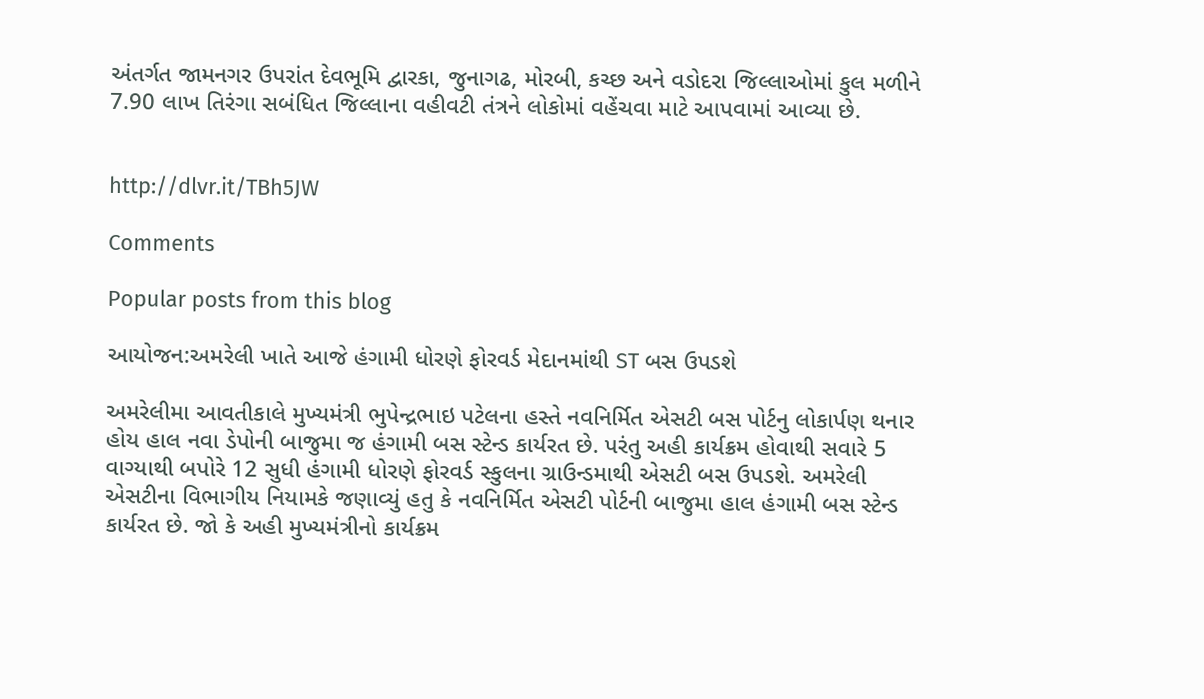અંતર્ગત જામનગર ઉપરાંત દેવભૂમિ દ્વારકા, જુનાગઢ, મોરબી, કચ્છ અને વડોદરા જિલ્લાઓમાં કુલ મળીને 7.90 લાખ તિરંગા સબંધિત જિલ્લાના વહીવટી તંત્રને લોકોમાં વહેંચવા માટે આપવામાં આવ્યા છે.


http://dlvr.it/TBh5JW

Comments

Popular posts from this blog

આયોજન:અમરેલી ખાતે આજે હંગામી ધોરણે ફોરવર્ડ મેદાનમાંથી ST બસ ઉપડશે

અમરેલીમા આવતીકાલે મુખ્યમંત્રી ભુપેન્દ્રભાઇ પટેલના હસ્તે નવનિર્મિત એસટી બસ પોર્ટનુ લોકાર્પણ થનાર હોય હાલ નવા ડેપોની બાજુમા જ હંગામી બસ સ્ટેન્ડ કાર્યરત છે. પરંતુ અહી કાર્યક્રમ હોવાથી સવારે 5 વાગ્યાથી બપોરે 12 સુધી હંગામી ધોરણે ફોરવર્ડ સ્કુલના ગ્રાઉન્ડમાથી એસટી બસ ઉપડશે. અમરેલી એસટીના વિભાગીય નિયામકે જણાવ્યું હતુ કે નવનિર્મિત એસટી પોર્ટની બાજુમા હાલ હંગામી બસ સ્ટેન્ડ કાર્યરત છે. જો કે અહી મુખ્યમંત્રીનો કાર્યક્રમ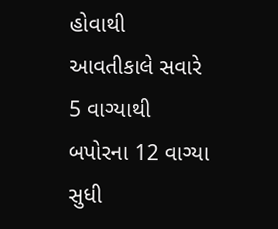હોવાથી આવતીકાલે સવારે 5 વાગ્યાથી બપોરના 12 વાગ્યા સુધી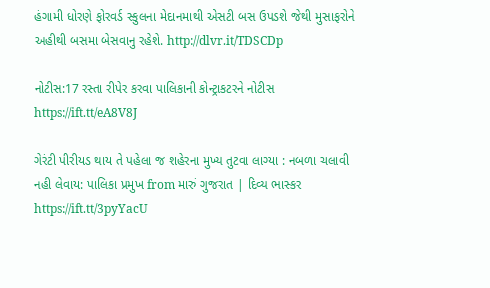હંગામી ધોરણે ફોરવર્ડ સ્કુલના મેદાનમાથી એસટી બસ ઉપડશે જેથી મુસાફરોને અહીથી બસમા બેસવાનુ રહેશે. http://dlvr.it/TDSCDp

નોટીસ:17 રસ્તા રીપેર કરવા પાલિકાની કોન્ટ્રાકટરને નોટીસ https://ift.tt/eA8V8J

ગેરંટી પીરીયડ થાય તે પહેલા જ શહેરના મુખ્ય તુટવા લાગ્યા : નબળા ચલાવી નહી લેવાય: પાલિકા પ્રમુખ from મારું ગુજરાત | દિવ્ય ભાસ્કર https://ift.tt/3pyYacU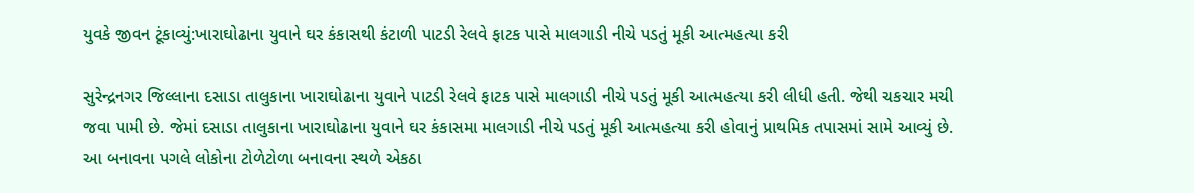યુવકે જીવન ટૂંકાવ્યું:ખારાઘોઢાના યુવાને ઘર કંકાસથી કંટાળી પાટડી રેલવે ફાટક પાસે માલગાડી નીચે પડતું મૂકી આત્મહત્યા કરી

સુરેન્દ્રનગર જિલ્લાના દસાડા તાલુકાના ખારાઘોઢાના યુવાને પાટડી રેલવે ફાટક પાસે માલગાડી નીચે પડતું મૂકી આત્મહત્યા કરી લીધી હતી. જેથી ચકચાર મચી જવા પામી છે. જેમાં દસાડા તાલુકાના ખારાઘોઢાના યુવાને ઘર કંકાસમા માલગાડી નીચે પડતું મૂકી આત્મહત્યા કરી હોવાનું પ્રાથમિક તપાસમાં સામે આવ્યું છે. આ બનાવના પગલે લોકોના ટોળેટોળા બનાવના સ્થળે એકઠા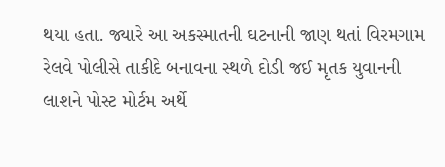થયા હતા. જ્યારે આ અકસ્માતની ઘટનાની જાણ થતાં વિરમગામ રેલવે પોલીસે તાકીદે બનાવના સ્થળે દોડી જઈ મૃતક યુવાનની લાશને પોસ્ટ મોર્ટમ અર્થે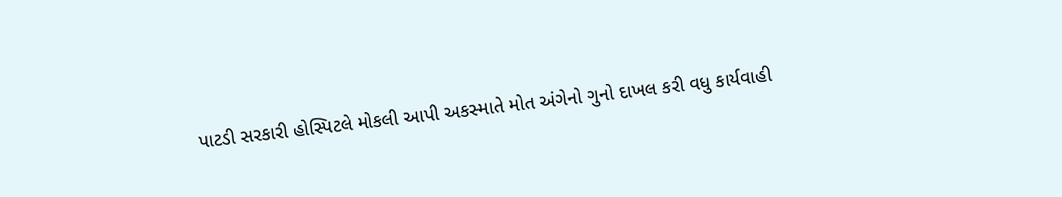પાટડી સરકારી હોસ્પિટલે મોકલી આપી અકસ્માતે મોત અંગેનો ગુનો દાખલ કરી વધુ કાર્યવાહી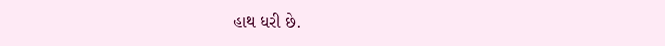હાથ ધરી છે.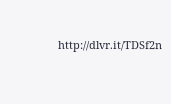http://dlvr.it/TDSf2n